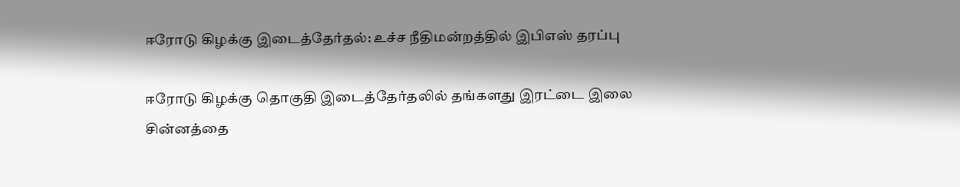ஈரோடு கிழக்கு இடைத்தேர்தல்: உச்ச நீதிமன்றத்தில் இபிஎஸ் தரப்பு

ஈரோடு கிழக்கு தொகுதி இடைத்தேர்தலில் தங்களது இரட்டை இலை சின்னத்தை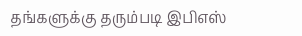தங்களுக்கு தரும்படி இபிஎஸ்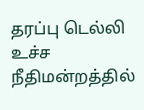தரப்பு டெல்லி உச்ச நீதிமன்றத்தில்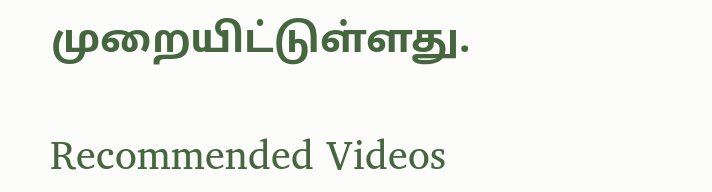முறையிட்டுள்ளது.

Recommended Videos